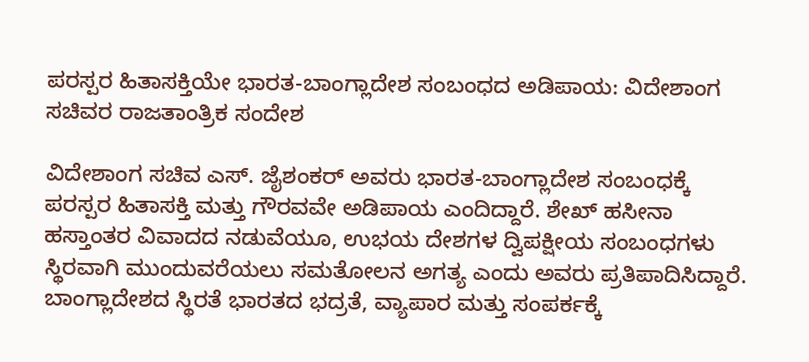ಪರಸ್ಪರ ಹಿತಾಸಕ್ತಿಯೇ ಭಾರತ-ಬಾಂಗ್ಲಾದೇಶ ಸಂಬಂಧದ ಅಡಿಪಾಯ: ವಿದೇಶಾಂಗ ಸಚಿವರ ರಾಜತಾಂತ್ರಿಕ ಸಂದೇಶ

ವಿದೇಶಾಂಗ ಸಚಿವ ಎಸ್. ಜೈಶಂಕರ್ ಅವರು ಭಾರತ-ಬಾಂಗ್ಲಾದೇಶ ಸಂಬಂಧಕ್ಕೆ ಪರಸ್ಪರ ಹಿತಾಸಕ್ತಿ ಮತ್ತು ಗೌರವವೇ ಅಡಿಪಾಯ ಎಂದಿದ್ದಾರೆ. ಶೇಖ್ ಹಸೀನಾ ಹಸ್ತಾಂತರ ವಿವಾದದ ನಡುವೆಯೂ, ಉಭಯ ದೇಶಗಳ ದ್ವಿಪಕ್ಷೀಯ ಸಂಬಂಧಗಳು ಸ್ಥಿರವಾಗಿ ಮುಂದುವರೆಯಲು ಸಮತೋಲನ ಅಗತ್ಯ ಎಂದು ಅವರು ಪ್ರತಿಪಾದಿಸಿದ್ದಾರೆ. ಬಾಂಗ್ಲಾದೇಶದ ಸ್ಥಿರತೆ ಭಾರತದ ಭದ್ರತೆ, ವ್ಯಾಪಾರ ಮತ್ತು ಸಂಪರ್ಕಕ್ಕೆ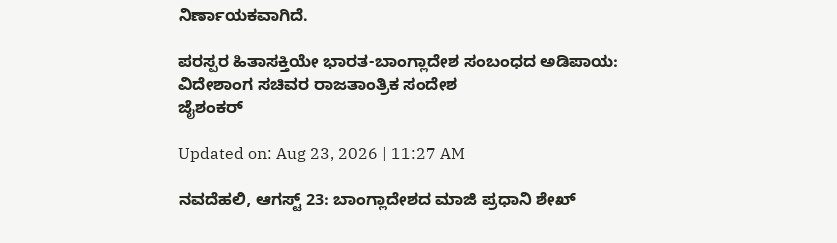ನಿರ್ಣಾಯಕವಾಗಿದೆ.

ಪರಸ್ಪರ ಹಿತಾಸಕ್ತಿಯೇ ಭಾರತ-ಬಾಂಗ್ಲಾದೇಶ ಸಂಬಂಧದ ಅಡಿಪಾಯ: ವಿದೇಶಾಂಗ ಸಚಿವರ ರಾಜತಾಂತ್ರಿಕ ಸಂದೇಶ
ಜೈಶಂಕರ್

Updated on: Aug 23, 2026 | 11:27 AM

ನವದೆಹಲಿ, ಆಗಸ್ಟ್ 23: ಬಾಂಗ್ಲಾದೇಶದ ಮಾಜಿ ಪ್ರಧಾನಿ ಶೇಖ್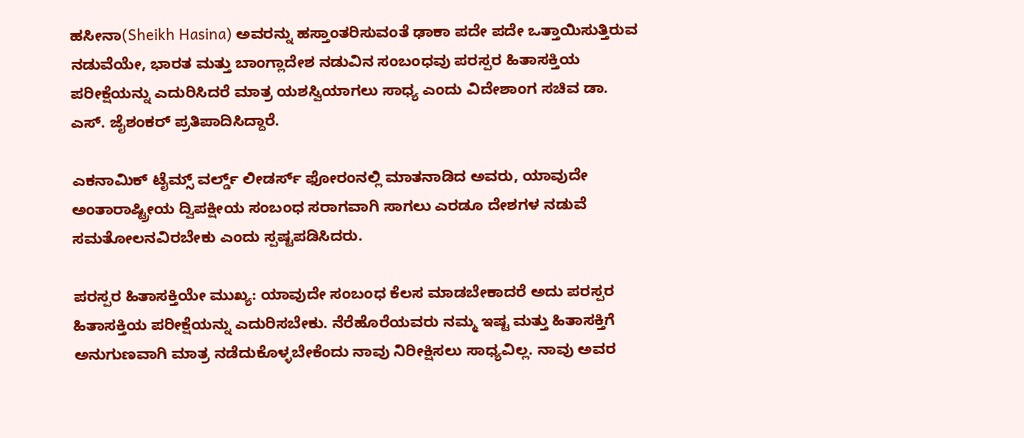ಹಸೀನಾ(Sheikh Hasina) ಅವರನ್ನು ಹಸ್ತಾಂತರಿಸುವಂತೆ ಢಾಕಾ ಪದೇ ಪದೇ ಒತ್ತಾಯಿಸುತ್ತಿರುವ ನಡುವೆಯೇ, ಭಾರತ ಮತ್ತು ಬಾಂಗ್ಲಾದೇಶ ನಡುವಿನ ಸಂಬಂಧವು ಪರಸ್ಪರ ಹಿತಾಸಕ್ತಿಯ ಪರೀಕ್ಷೆಯನ್ನು ಎದುರಿಸಿದರೆ ಮಾತ್ರ ಯಶಸ್ವಿಯಾಗಲು ಸಾಧ್ಯ ಎಂದು ವಿದೇಶಾಂಗ ಸಚಿವ ಡಾ. ಎಸ್. ಜೈಶಂಕರ್ ಪ್ರತಿಪಾದಿಸಿದ್ದಾರೆ.

ಎಕನಾಮಿಕ್ ಟೈಮ್ಸ್ ವರ್ಲ್ಡ್ ಲೀಡರ್ಸ್ ಫೋರಂನಲ್ಲಿ ಮಾತನಾಡಿದ ಅವರು, ಯಾವುದೇ ಅಂತಾರಾಷ್ಟ್ರೀಯ ದ್ವಿಪಕ್ಷೀಯ ಸಂಬಂಧ ಸರಾಗವಾಗಿ ಸಾಗಲು ಎರಡೂ ದೇಶಗಳ ನಡುವೆ ಸಮತೋಲನವಿರಬೇಕು ಎಂದು ಸ್ಪಷ್ಟಪಡಿಸಿದರು.

ಪರಸ್ಪರ ಹಿತಾಸಕ್ತಿಯೇ ಮುಖ್ಯ: ಯಾವುದೇ ಸಂಬಂಧ ಕೆಲಸ ಮಾಡಬೇಕಾದರೆ ಅದು ಪರಸ್ಪರ ಹಿತಾಸಕ್ತಿಯ ಪರೀಕ್ಷೆಯನ್ನು ಎದುರಿಸಬೇಕು. ನೆರೆಹೊರೆಯವರು ನಮ್ಮ ಇಷ್ಟ ಮತ್ತು ಹಿತಾಸಕ್ತಿಗೆ ಅನುಗುಣವಾಗಿ ಮಾತ್ರ ನಡೆದುಕೊಳ್ಳಬೇಕೆಂದು ನಾವು ನಿರೀಕ್ಷಿಸಲು ಸಾಧ್ಯವಿಲ್ಲ. ನಾವು ಅವರ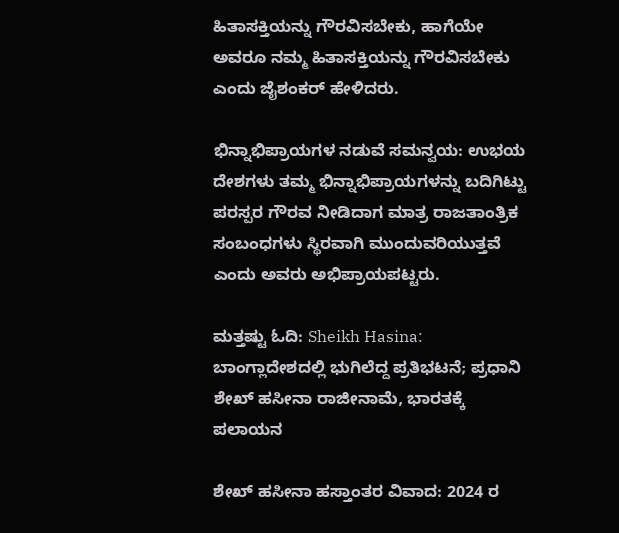ಹಿತಾಸಕ್ತಿಯನ್ನು ಗೌರವಿಸಬೇಕು, ಹಾಗೆಯೇ ಅವರೂ ನಮ್ಮ ಹಿತಾಸಕ್ತಿಯನ್ನು ಗೌರವಿಸಬೇಕು ಎಂದು ಜೈಶಂಕರ್ ಹೇಳಿದರು.

ಭಿನ್ನಾಭಿಪ್ರಾಯಗಳ ನಡುವೆ ಸಮನ್ವಯ: ಉಭಯ ದೇಶಗಳು ತಮ್ಮ ಭಿನ್ನಾಭಿಪ್ರಾಯಗಳನ್ನು ಬದಿಗಿಟ್ಟು ಪರಸ್ಪರ ಗೌರವ ನೀಡಿದಾಗ ಮಾತ್ರ ರಾಜತಾಂತ್ರಿಕ ಸಂಬಂಧಗಳು ಸ್ಥಿರವಾಗಿ ಮುಂದುವರಿಯುತ್ತವೆ ಎಂದು ಅವರು ಅಭಿಪ್ರಾಯಪಟ್ಟರು.

ಮತ್ತಷ್ಟು ಓದಿ: Sheikh Hasina: ಬಾಂಗ್ಲಾದೇಶದಲ್ಲಿ ಭುಗಿಲೆದ್ದ ಪ್ರತಿಭಟನೆ; ಪ್ರಧಾನಿ ಶೇಖ್ ಹಸೀನಾ ರಾಜೀನಾಮೆ, ಭಾರತಕ್ಕೆ ಪಲಾಯನ

ಶೇಖ್ ಹಸೀನಾ ಹಸ್ತಾಂತರ ವಿವಾದ: 2024 ರ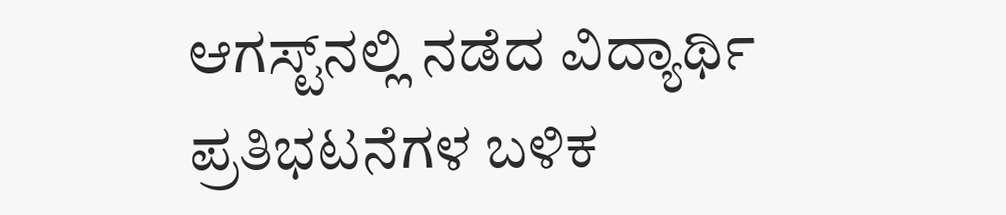ಆಗಸ್ಟ್‌ನಲ್ಲಿ ನಡೆದ ವಿದ್ಯಾರ್ಥಿ ಪ್ರತಿಭಟನೆಗಳ ಬಳಿಕ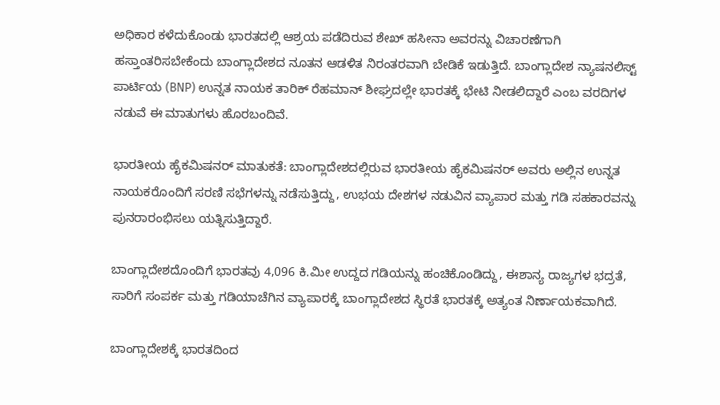ಅಧಿಕಾರ ಕಳೆದುಕೊಂಡು ಭಾರತದಲ್ಲಿ ಆಶ್ರಯ ಪಡೆದಿರುವ ಶೇಖ್ ಹಸೀನಾ ಅವರನ್ನು ವಿಚಾರಣೆಗಾಗಿ ಹಸ್ತಾಂತರಿಸಬೇಕೆಂದು ಬಾಂಗ್ಲಾದೇಶದ ನೂತನ ಆಡಳಿತ ನಿರಂತರವಾಗಿ ಬೇಡಿಕೆ ಇಡುತ್ತಿದೆ. ಬಾಂಗ್ಲಾದೇಶ ನ್ಯಾಷನಲಿಸ್ಟ್ ಪಾರ್ಟಿಯ (BNP) ಉನ್ನತ ನಾಯಕ ತಾರಿಕ್ ರೆಹಮಾನ್ ಶೀಘ್ರದಲ್ಲೇ ಭಾರತಕ್ಕೆ ಭೇಟಿ ನೀಡಲಿದ್ದಾರೆ ಎಂಬ ವರದಿಗಳ ನಡುವೆ ಈ ಮಾತುಗಳು ಹೊರಬಂದಿವೆ.

ಭಾರತೀಯ ಹೈಕಮಿಷನರ್ ಮಾತುಕತೆ: ಬಾಂಗ್ಲಾದೇಶದಲ್ಲಿರುವ ಭಾರತೀಯ ಹೈಕಮಿಷನರ್ ಅವರು ಅಲ್ಲಿನ ಉನ್ನತ ನಾಯಕರೊಂದಿಗೆ ಸರಣಿ ಸಭೆಗಳನ್ನು ನಡೆಸುತ್ತಿದ್ದು, ಉಭಯ ದೇಶಗಳ ನಡುವಿನ ವ್ಯಾಪಾರ ಮತ್ತು ಗಡಿ ಸಹಕಾರವನ್ನು ಪುನರಾರಂಭಿಸಲು ಯತ್ನಿಸುತ್ತಿದ್ದಾರೆ.

ಬಾಂಗ್ಲಾದೇಶದೊಂದಿಗೆ ಭಾರತವು 4,096 ಕಿ.ಮೀ ಉದ್ದದ ಗಡಿಯನ್ನು ಹಂಚಿಕೊಂಡಿದ್ದು, ಈಶಾನ್ಯ ರಾಜ್ಯಗಳ ಭದ್ರತೆ, ಸಾರಿಗೆ ಸಂಪರ್ಕ ಮತ್ತು ಗಡಿಯಾಚೆಗಿನ ವ್ಯಾಪಾರಕ್ಕೆ ಬಾಂಗ್ಲಾದೇಶದ ಸ್ಥಿರತೆ ಭಾರತಕ್ಕೆ ಅತ್ಯಂತ ನಿರ್ಣಾಯಕವಾಗಿದೆ.

ಬಾಂಗ್ಲಾದೇಶಕ್ಕೆ ಭಾರತದಿಂದ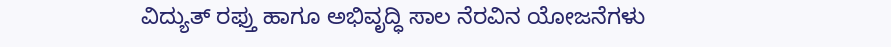ವಿದ್ಯುತ್ ರಫ್ತು ಹಾಗೂ ಅಭಿವೃದ್ಧಿ ಸಾಲ ನೆರವಿನ ಯೋಜನೆಗಳು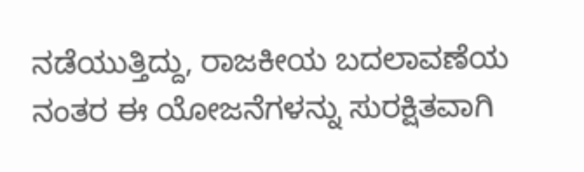ನಡೆಯುತ್ತಿದ್ದು, ರಾಜಕೀಯ ಬದಲಾವಣೆಯ ನಂತರ ಈ ಯೋಜನೆಗಳನ್ನು ಸುರಕ್ಷಿತವಾಗಿ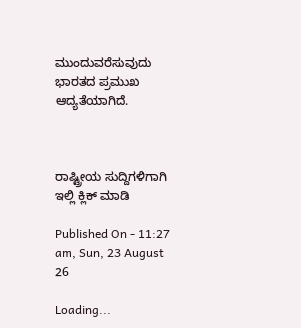ಮುಂದುವರೆಸುವುದು ಭಾರತದ ಪ್ರಮುಖ ಆದ್ಯತೆಯಾಗಿದೆ.



ರಾಷ್ಟ್ರೀಯ ಸುದ್ದಿಗಳಿಗಾಗಿ ಇಲ್ಲಿ ಕ್ಲಿಕ್ ಮಾಡಿ

Published On - 11:27 am, Sun, 23 August 26

Loading...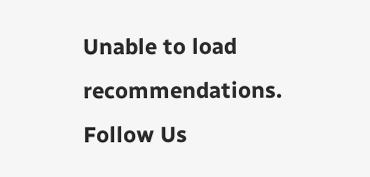Unable to load recommendations.
Follow Us